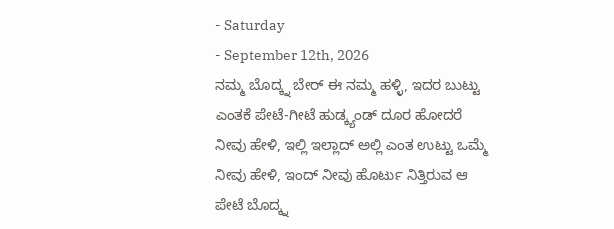- Saturday
- September 12th, 2026
ನಮ್ಮ ಬೊದ್ಕ್ನ ಬೇರ್ ಈ ನಮ್ಮ ಹಳ್ಳಿ, ಇದರ ಬುಟ್ಟು ಎಂತಕೆ ಪೇಟೆ-ಗೀಟೆ ಹುಡ್ಕ್ಯಂಡ್ ದೂರ ಹೋದರೆ ನೀವು ಹೇಳಿ, ಇಲ್ಲಿ ಇಲ್ಲಾದ್ ಅಲ್ಲಿ ಎಂತ ಉಟ್ಟು ಒಮ್ಮೆ ನೀವು ಹೇಳಿ, ಇಂದ್ ನೀವು ಹೊರ್ಟು ನಿತ್ತಿರುವ ಆ ಪೇಟೆ ಬೊದ್ಕ್ನ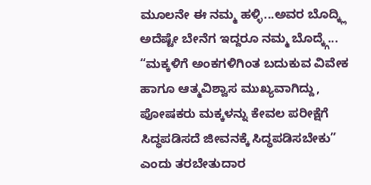ಮೂಲನೇ ಈ ನಮ್ಮ ಹಳ್ಳಿ...ಅವರ ಬೊದ್ಕ್ಲಿ ಅದೆಷ್ಟೇ ಬೇನೆಗ ಇದ್ದರೂ ನಮ್ಮ ಬೊದ್ಕ್ಗೆ...
“ಮಕ್ಕಳಿಗೆ ಅಂಕಗಳಿಗಿಂತ ಬದುಕುವ ವಿವೇಕ ಹಾಗೂ ಆತ್ಮವಿಶ್ವಾಸ ಮುಖ್ಯವಾಗಿದ್ದು, ಪೋಷಕರು ಮಕ್ಕಳನ್ನು ಕೇವಲ ಪರೀಕ್ಷೆಗೆ ಸಿದ್ಧಪಡಿಸದೆ ಜೀವನಕ್ಕೆ ಸಿದ್ಧಪಡಿಸಬೇಕು” ಎಂದು ತರಬೇತುದಾರ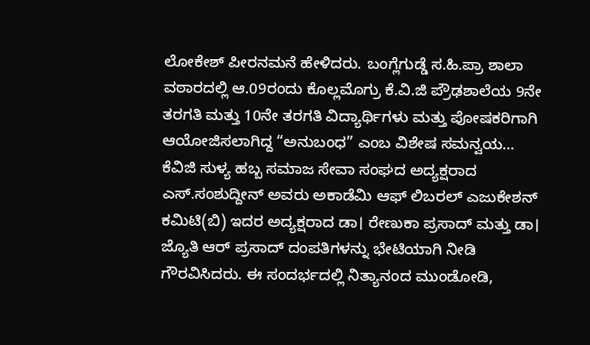ಲೋಕೇಶ್ ಪೀರನಮನೆ ಹೇಳಿದರು. ಬಂಗ್ಲೆಗುಡ್ಡೆ ಸ.ಹಿ.ಪ್ರಾ ಶಾಲಾ ವಠಾರದಲ್ಲಿ ಆ.09ರಂದು ಕೊಲ್ಲಮೊಗ್ರು ಕೆ.ವಿ.ಜಿ ಪ್ರೌಢಶಾಲೆಯ 9ನೇ ತರಗತಿ ಮತ್ತು 10ನೇ ತರಗತಿ ವಿದ್ಯಾರ್ಥಿಗಳು ಮತ್ತು ಪೋಷಕರಿಗಾಗಿ ಆಯೋಜಿಸಲಾಗಿದ್ದ “ಅನುಬಂಧ” ಎಂಬ ವಿಶೇಷ ಸಮನ್ವಯ...
ಕೆವಿಜಿ ಸುಳ್ಯ ಹಬ್ಬ ಸಮಾಜ ಸೇವಾ ಸಂಘದ ಅದ್ಯಕ್ಷರಾದ ಎಸ್.ಸಂಶುದ್ದೀನ್ ಅವರು ಅಕಾಡೆಮಿ ಆಫ್ ಲಿಬರಲ್ ಎಜುಕೇಶನ್ ಕಮಿಟಿ(ಬಿ) ಇದರ ಅದ್ಯಕ್ಷರಾದ ಡಾ। ರೇಣುಕಾ ಪ್ರಸಾದ್ ಮತ್ತು ಡಾ। ಜ್ಯೊತಿ ಆರ್ ಪ್ರಸಾದ್ ದಂಪತಿಗಳನ್ನು ಭೇಟಿಯಾಗಿ ನೀಡಿ ಗೌರವಿಸಿದರು. ಈ ಸಂದರ್ಭದಲ್ಲಿ ನಿತ್ಯಾನಂದ ಮುಂಡೋಡಿ,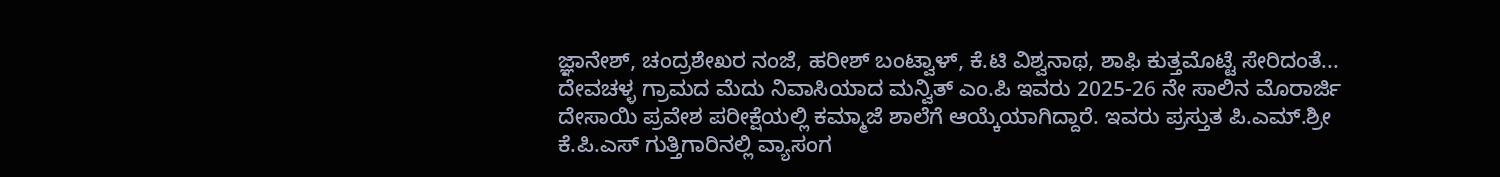ಜ್ಞಾನೇಶ್, ಚಂದ್ರಶೇಖರ ನಂಜೆ, ಹರೀಶ್ ಬಂಟ್ವಾಳ್, ಕೆ.ಟಿ ವಿಶ್ವನಾಥ, ಶಾಫಿ ಕುತ್ತಮೊಟ್ಟೆ ಸೇರಿದಂತೆ...
ದೇವಚಳ್ಳ ಗ್ರಾಮದ ಮೆದು ನಿವಾಸಿಯಾದ ಮನ್ವಿತ್ ಎಂ.ಪಿ ಇವರು 2025-26 ನೇ ಸಾಲಿನ ಮೊರಾರ್ಜಿ ದೇಸಾಯಿ ಪ್ರವೇಶ ಪರೀಕ್ಷೆಯಲ್ಲಿ ಕಮ್ಮಾಜೆ ಶಾಲೆಗೆ ಆಯ್ಕೆಯಾಗಿದ್ದಾರೆ. ಇವರು ಪ್ರಸ್ತುತ ಪಿ.ಎಮ್.ಶ್ರೀ ಕೆ.ಪಿ.ಎಸ್ ಗುತ್ತಿಗಾರಿನಲ್ಲಿ ವ್ಯಾಸಂಗ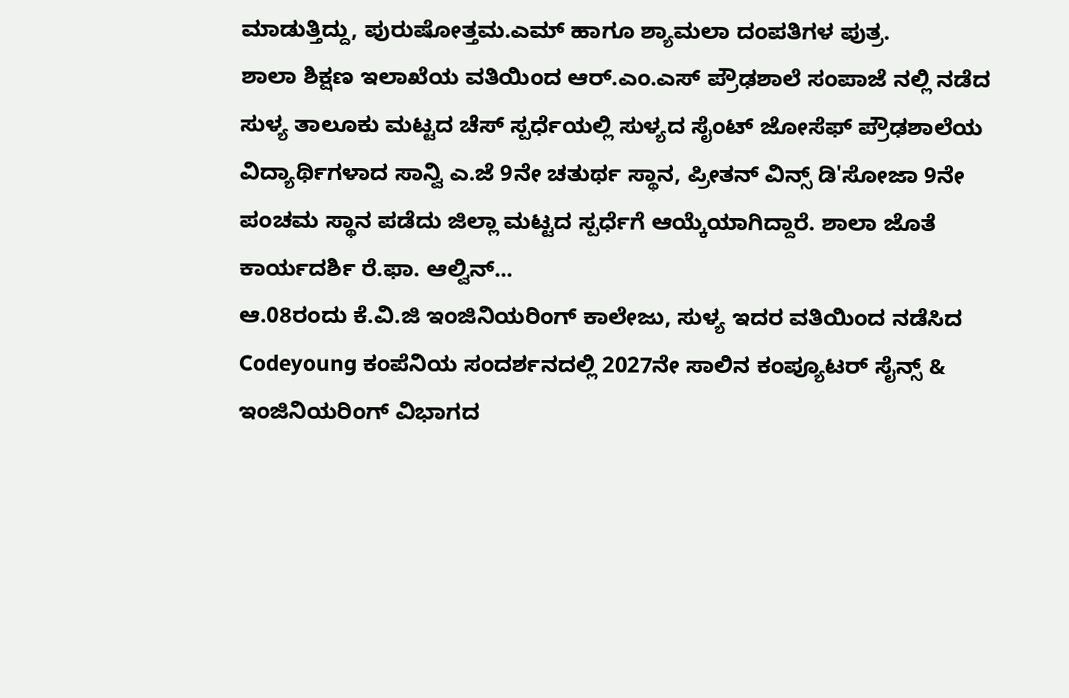ಮಾಡುತ್ತಿದ್ದು, ಪುರುಷೋತ್ತಮ.ಎಮ್ ಹಾಗೂ ಶ್ಯಾಮಲಾ ದಂಪತಿಗಳ ಪುತ್ರ.
ಶಾಲಾ ಶಿಕ್ಷಣ ಇಲಾಖೆಯ ವತಿಯಿಂದ ಆರ್.ಎಂ.ಎಸ್ ಪ್ರೌಢಶಾಲೆ ಸಂಪಾಜೆ ನಲ್ಲಿ ನಡೆದ ಸುಳ್ಯ ತಾಲೂಕು ಮಟ್ಟದ ಚೆಸ್ ಸ್ಪರ್ಧೆಯಲ್ಲಿ ಸುಳ್ಯದ ಸೈಂಟ್ ಜೋಸೆಫ್ ಪ್ರೌಢಶಾಲೆಯ ವಿದ್ಯಾರ್ಥಿಗಳಾದ ಸಾನ್ವಿ ಎ.ಜೆ 9ನೇ ಚತುರ್ಥ ಸ್ಥಾನ, ಪ್ರೀತನ್ ವಿನ್ಸ್ ಡಿ'ಸೋಜಾ 9ನೇ ಪಂಚಮ ಸ್ಥಾನ ಪಡೆದು ಜಿಲ್ಲಾ ಮಟ್ಟದ ಸ್ಪರ್ಧೆಗೆ ಆಯ್ಕೆಯಾಗಿದ್ದಾರೆ. ಶಾಲಾ ಜೊತೆ ಕಾರ್ಯದರ್ಶಿ ರೆ.ಫಾ. ಆಲ್ವಿನ್...
ಆ.08ರಂದು ಕೆ.ವಿ.ಜಿ ಇಂಜಿನಿಯರಿಂಗ್ ಕಾಲೇಜು, ಸುಳ್ಯ ಇದರ ವತಿಯಿಂದ ನಡೆಸಿದ Codeyoung ಕಂಪೆನಿಯ ಸಂದರ್ಶನದಲ್ಲಿ 2027ನೇ ಸಾಲಿನ ಕಂಪ್ಯೂಟರ್ ಸೈನ್ಸ್ & ಇಂಜಿನಿಯರಿಂಗ್ ವಿಭಾಗದ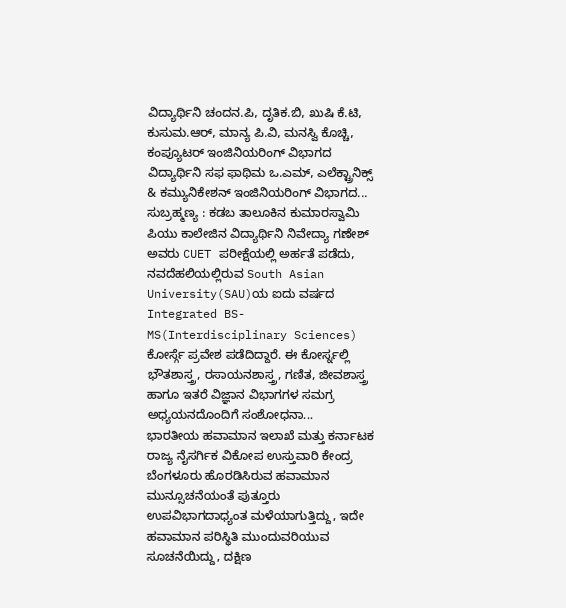ವಿದ್ಯಾರ್ಥಿನಿ ಚಂದನ.ಪಿ, ದೃತಿಕ.ಬಿ, ಖುಷಿ ಕೆ.ಟಿ, ಕುಸುಮ.ಆರ್, ಮಾನ್ಯ ಪಿ.ವಿ, ಮನಸ್ವಿ ಕೊಚ್ಚಿ, ಕಂಪ್ಯೂಟರ್ ಇಂಜಿನಿಯರಿಂಗ್ ವಿಭಾಗದ ವಿದ್ಯಾರ್ಥಿನಿ ಸಫ ಫಾಥಿಮ ಒ.ಎಮ್, ಎಲೆಕ್ಟ್ರಾನಿಕ್ಸ್ & ಕಮ್ಯುನಿಕೇಶನ್ ಇಂಜಿನಿಯರಿಂಗ್ ವಿಭಾಗದ...
ಸುಬ್ರಹ್ಮಣ್ಯ : ಕಡಬ ತಾಲೂಕಿನ ಕುಮಾರಸ್ವಾಮಿ ಪಿಯು ಕಾಲೇಜಿನ ವಿದ್ಯಾರ್ಥಿನಿ ನಿವೇದ್ಯಾ ಗಣೇಶ್ ಅವರು CUET ಪರೀಕ್ಷೆಯಲ್ಲಿ ಅರ್ಹತೆ ಪಡೆದು, ನವದೆಹಲಿಯಲ್ಲಿರುವ South Asian University(SAU)ಯ ಐದು ವರ್ಷದ Integrated BS-MS(Interdisciplinary Sciences) ಕೋರ್ಸ್ಗೆ ಪ್ರವೇಶ ಪಡೆದಿದ್ದಾರೆ. ಈ ಕೋರ್ಸ್ನಲ್ಲಿ ಭೌತಶಾಸ್ತ್ರ, ರಸಾಯನಶಾಸ್ತ್ರ, ಗಣಿತ, ಜೀವಶಾಸ್ತ್ರ ಹಾಗೂ ಇತರೆ ವಿಜ್ಞಾನ ವಿಭಾಗಗಳ ಸಮಗ್ರ ಅಧ್ಯಯನದೊಂದಿಗೆ ಸಂಶೋಧನಾ...
ಭಾರತೀಯ ಹವಾಮಾನ ಇಲಾಖೆ ಮತ್ತು ಕರ್ನಾಟಕ ರಾಜ್ಯ ನೈಸರ್ಗಿಕ ವಿಕೋಪ ಉಸ್ತುವಾರಿ ಕೇಂದ್ರ ಬೆಂಗಳೂರು ಹೊರಡಿಸಿರುವ ಹವಾಮಾನ ಮುನ್ಸೂಚನೆಯಂತೆ ಪುತ್ತೂರು ಉಪವಿಭಾಗದಾಧ್ಯಂತ ಮಳೆಯಾಗುತ್ತಿದ್ದು, ಇದೇ ಹವಾಮಾನ ಪರಿಸ್ಥಿತಿ ಮುಂದುವರಿಯುವ ಸೂಚನೆಯಿದ್ದು, ದಕ್ಷಿಣ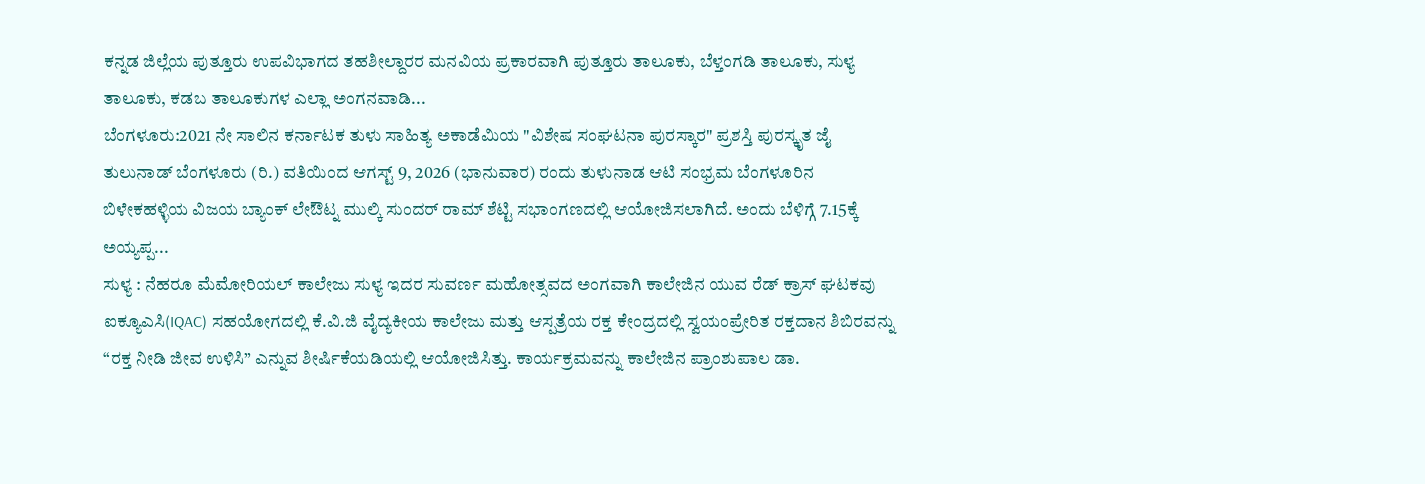ಕನ್ನಡ ಜಿಲ್ಲೆಯ ಪುತ್ತೂರು ಉಪವಿಭಾಗದ ತಹಶೀಲ್ದಾರರ ಮನವಿಯ ಪ್ರಕಾರವಾಗಿ ಪುತ್ತೂರು ತಾಲೂಕು, ಬೆಳ್ತಂಗಡಿ ತಾಲೂಕು, ಸುಳ್ಯ ತಾಲೂಕು, ಕಡಬ ತಾಲೂಕುಗಳ ಎಲ್ಲಾ ಅಂಗನವಾಡಿ...
ಬೆಂಗಳೂರು:2021 ನೇ ಸಾಲಿನ ಕರ್ನಾಟಕ ತುಳು ಸಾಹಿತ್ಯ ಅಕಾಡೆಮಿಯ "ವಿಶೇಷ ಸಂಘಟನಾ ಪುರಸ್ಕಾರ" ಪ್ರಶಸ್ತಿ ಪುರಸ್ಕೃತ ಜೈ ತುಲುನಾಡ್ ಬೆಂಗಳೂರು (ರಿ.) ವತಿಯಿಂದ ಆಗಸ್ಟ್ 9, 2026 (ಭಾನುವಾರ) ರಂದು ತುಳುನಾಡ ಆಟಿ ಸಂಭ್ರಮ ಬೆಂಗಳೂರಿನ ಬಿಳೇಕಹಳ್ಳಿಯ ವಿಜಯ ಬ್ಯಾಂಕ್ ಲೇಔಟ್ನ ಮುಲ್ಕಿ ಸುಂದರ್ ರಾಮ್ ಶೆಟ್ಟಿ ಸಭಾಂಗಣದಲ್ಲಿ ಆಯೋಜಿಸಲಾಗಿದೆ. ಅಂದು ಬೆಳಿಗ್ಗೆ 7.15ಕ್ಕೆ ಅಯ್ಯಪ್ಪ...
ಸುಳ್ಯ : ನೆಹರೂ ಮೆಮೋರಿಯಲ್ ಕಾಲೇಜು ಸುಳ್ಯ ಇದರ ಸುವರ್ಣ ಮಹೋತ್ಸವದ ಅಂಗವಾಗಿ ಕಾಲೇಜಿನ ಯುವ ರೆಡ್ ಕ್ರಾಸ್ ಘಟಕವು ಐಕ್ಯೂಎಸಿ(IQAC) ಸಹಯೋಗದಲ್ಲಿ ಕೆ.ವಿ.ಜಿ ವೈದ್ಯಕೀಯ ಕಾಲೇಜು ಮತ್ತು ಆಸ್ಪತ್ರೆಯ ರಕ್ತ ಕೇಂದ್ರದಲ್ಲಿ ಸ್ವಯಂಪ್ರೇರಿತ ರಕ್ತದಾನ ಶಿಬಿರವನ್ನು “ರಕ್ತ ನೀಡಿ ಜೀವ ಉಳಿಸಿ” ಎನ್ನುವ ಶೀರ್ಷಿಕೆಯಡಿಯಲ್ಲಿ ಆಯೋಜಿಸಿತ್ತು. ಕಾರ್ಯಕ್ರಮವನ್ನು ಕಾಲೇಜಿನ ಪ್ರಾಂಶುಪಾಲ ಡಾ.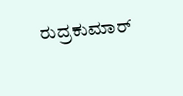ರುದ್ರಕುಮಾರ್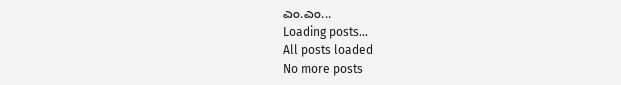ಎಂ.ಎಂ...
Loading posts...
All posts loaded
No more posts